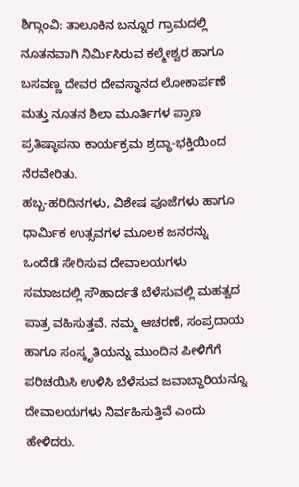ಶಿಗ್ಗಾಂವಿ: ತಾಲೂಕಿನ ಬನ್ನೂರ ಗ್ರಾಮದಲ್ಲಿ ನೂತನವಾಗಿ ನಿರ್ಮಿಸಿರುವ ಕಲ್ಮೇಶ್ವರ ಹಾಗೂ ಬಸವಣ್ಣ ದೇವರ ದೇವಸ್ಥಾನದ ಲೋಕಾರ್ಪಣೆ ಮತ್ತು ನೂತನ ಶಿಲಾ ಮೂರ್ತಿಗಳ ಪ್ರಾಣ ಪ್ರತಿಷ್ಠಾಪನಾ ಕಾರ್ಯಕ್ರಮ ಶ್ರದ್ಧಾ-ಭಕ್ತಿಯಿಂದ ನೆರವೇರಿತು.
ಹಬ್ಬ-ಹರಿದಿನಗಳು, ವಿಶೇಷ ಪೂಜೆಗಳು ಹಾಗೂ ಧಾರ್ಮಿಕ ಉತ್ಸವಗಳ ಮೂಲಕ ಜನರನ್ನು ಒಂದೆಡೆ ಸೇರಿಸುವ ದೇವಾಲಯಗಳು ಸಮಾಜದಲ್ಲಿ ಸೌಹಾರ್ದತೆ ಬೆಳೆಸುವಲ್ಲಿ ಮಹತ್ವದ ಪಾತ್ರ ವಹಿಸುತ್ತವೆ. ನಮ್ಮ ಆಚರಣೆ, ಸಂಪ್ರದಾಯ ಹಾಗೂ ಸಂಸ್ಕೃತಿಯನ್ನು ಮುಂದಿನ ಪೀಳಿಗೆಗೆ ಪರಿಚಯಿಸಿ ಉಳಿಸಿ ಬೆಳೆಸುವ ಜವಾಬ್ದಾರಿಯನ್ನೂ ದೇವಾಲಯಗಳು ನಿರ್ವಹಿಸುತ್ತಿವೆ ಎಂದು ಹೇಳಿದರು.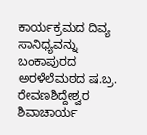ಕಾರ್ಯಕ್ರಮದ ದಿವ್ಯ ಸಾನಿಧ್ಯವನ್ನು ಬಂಕಾಪುರದ ಅರಳೆಲೆಮಠದ ಷ.ಬ್ರ. ರೇವಣಶಿದ್ದೇಶ್ವರ ಶಿವಾಚಾರ್ಯ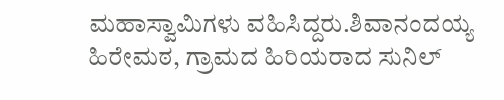ಮಹಾಸ್ವಾಮಿಗಳು ವಹಿಸಿದ್ದರು.ಶಿವಾನಂದಯ್ಯ ಹಿರೇಮಠ, ಗ್ರಾಮದ ಹಿರಿಯರಾದ ಸುನಿಲ್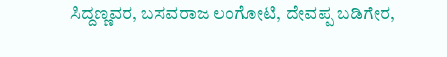ಸಿದ್ದಣ್ಣವರ, ಬಸವರಾಜ ಲಂಗೋಟಿ, ದೇವಪ್ಪ ಬಡಿಗೇರ,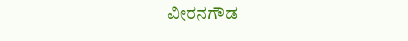ವೀರನಗೌಡ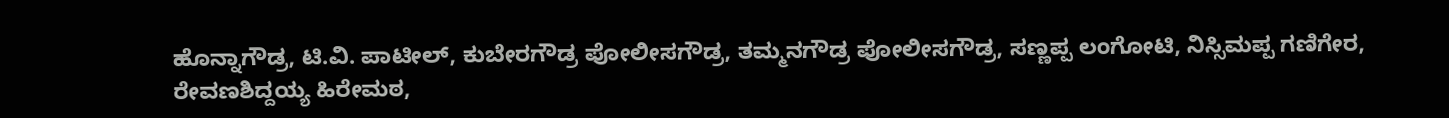ಹೊನ್ನಾಗೌಡ್ರ, ಟಿ.ವಿ. ಪಾಟೀಲ್, ಕುಬೇರಗೌಡ್ರ ಪೋಲೀಸಗೌಡ್ರ, ತಮ್ಮನಗೌಡ್ರ ಪೋಲೀಸಗೌಡ್ರ, ಸಣ್ಣಪ್ಪ ಲಂಗೋಟಿ, ನಿಸ್ಸಿಮಪ್ಪ ಗಣಿಗೇರ, ರೇವಣಶಿದ್ದಯ್ಯ ಹಿರೇಮಠ,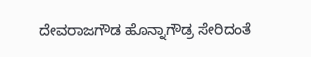ದೇವರಾಜಗೌಡ ಹೊನ್ನಾಗೌಡ್ರ ಸೇರಿದಂತೆ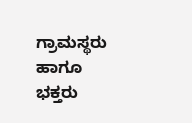ಗ್ರಾಮಸ್ಥರು ಹಾಗೂ ಭಕ್ತರು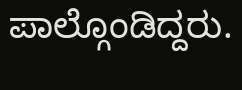ಪಾಲ್ಗೊಂಡಿದ್ದರು.